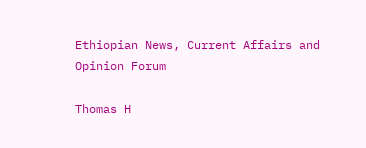Ethiopian News, Current Affairs and Opinion Forum

Thomas H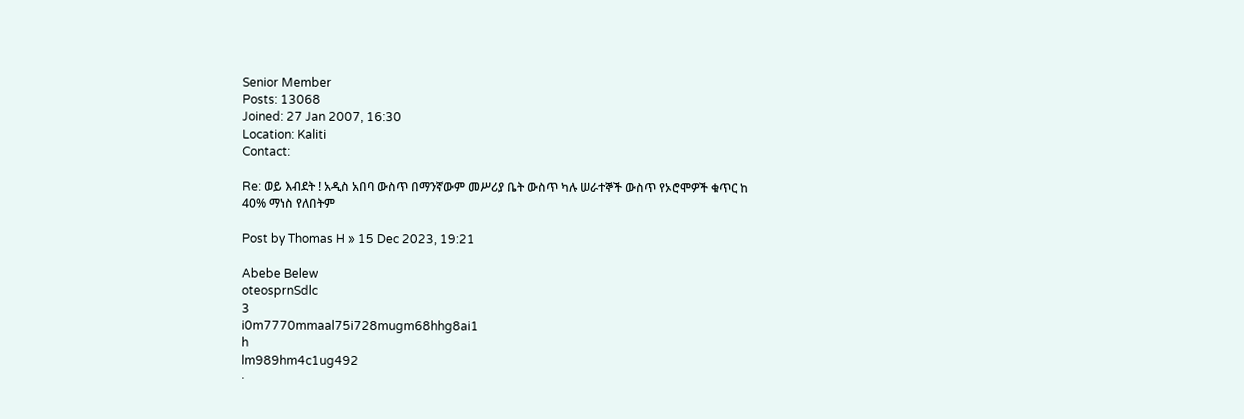Senior Member
Posts: 13068
Joined: 27 Jan 2007, 16:30
Location: Kaliti
Contact:

Re: ወይ እብደት ! አዲስ አበባ ውስጥ በማንኛውም መሥሪያ ቤት ውስጥ ካሉ ሠራተኞች ውስጥ የኦሮሞዎች ቁጥር ከ 40% ማነስ የለበትም

Post by Thomas H » 15 Dec 2023, 19:21

Abebe Belew
oteosprnSdlc
3
i0m7770mmaal75i728mugm68hhg8ai1
h
lm989hm4c1ug492
·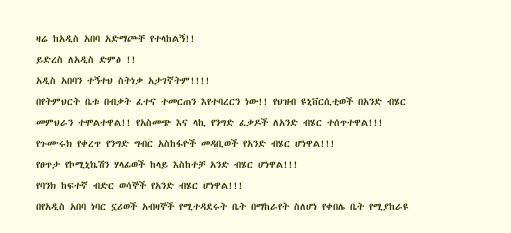ዛሬ ከአዲስ አበባ አድማጮቸ የተላከልኝ!!
ይድረስ ለአዲስ ድምፅ !!
አዲስ አበባን ተኝተህ ስትነቃ አታገኛትም!!!!
በየትምህርት ቤቱ በብቃት ፈተና ተመርጠን እየተባረርን ነው!! የህዝብ ዩኒቨርሲቲወች በአንድ ብሄር መምህራን ተሞልተዋል!! የአስመጭ እና ላኪ የንግድ ፈቃዶች ለአንድ ብሄር ተሰጥተዋል!!!
የጉሙሩክ የቀረጥ የንግድ ግብር አስከፋዮች መዳቢወች የአንድ ብሄር ሆነዋል!!!
የፀጥታ የኮሚኒኬሽን ሃላፊወች ከላይ እስከተቻ አንድ ብሄር ሆነዋል!!!
የባንክ ከፍተኛ ብድር ወሳኞች የአንድ ብሄር ሆነዋል!!!
በየአዲስ አበባ ነባር ኗሪወች አብዛኞች የሚተዳደሩት ቤት በማከራየት ስለሆነ የቀበሌ ቤት የሚያከራዩ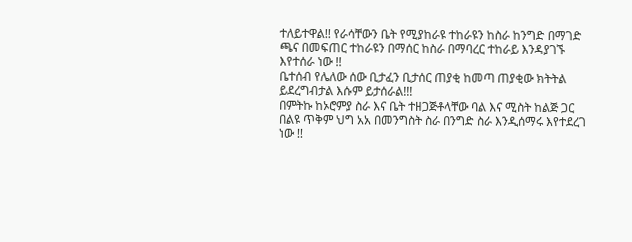ተለይተዋል!! የራሳቸውን ቤት የሚያከራዩ ተከራዩን ከስራ ከንግድ በማገድ ጫና በመፍጠር ተከራዩን በማሰር ከስራ በማባረር ተከራይ እንዳያገኙ እየተሰራ ነው !!
ቤተሰብ የሌለው ሰው ቢታፈን ቢታሰር ጠያቂ ከመጣ ጠያቂው ክትትል ይደረግብታል እሱም ይታሰራል!!!
በምትኩ ከኦሮምያ ስራ እና ቤት ተዘጋጅቶላቸው ባል እና ሚስት ከልጅ ጋር በልዩ ጥቅም ህግ አአ በመንግስት ስራ በንግድ ስራ እንዲሰማሩ እየተደረገ ነው !!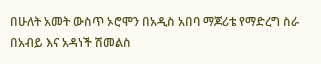በሁለት አመት ውስጥ ኦሮሞን በአዲስ አበባ ማጆሪቴ የማድረግ ስራ በአብይ እና አዳነች ሽመልስ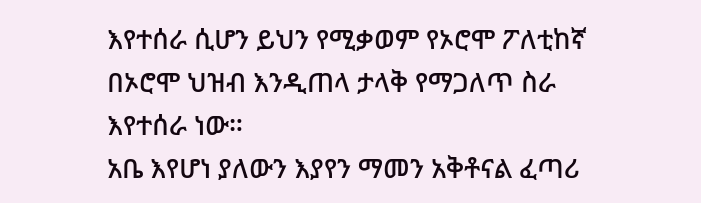እየተሰራ ሲሆን ይህን የሚቃወም የኦሮሞ ፖለቲከኛ በኦሮሞ ህዝብ እንዲጠላ ታላቅ የማጋለጥ ስራ እየተሰራ ነው።
አቤ እየሆነ ያለውን እያየን ማመን አቅቶናል ፈጣሪ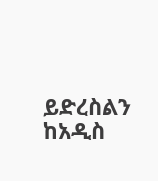ይድረስልን
ከአዲስ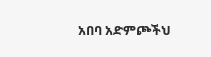አበባ አድምጮችህ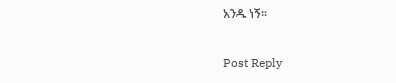አንዱ ነኝ።

Post Reply